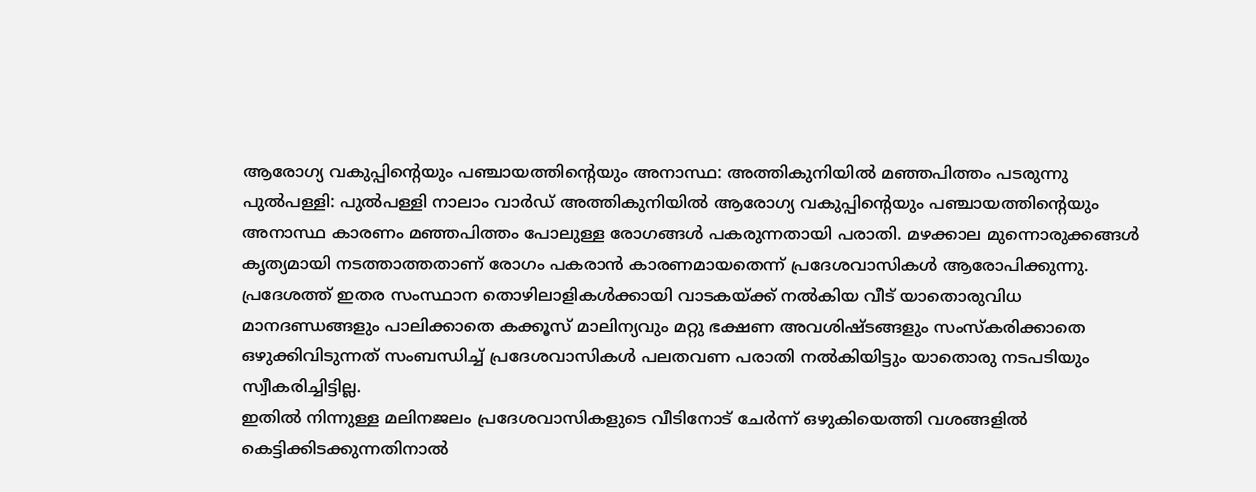ആരോഗ്യ വകുപ്പിൻ്റെയും പഞ്ചായത്തിന്റെയും അനാസ്ഥ: അത്തികുനിയിൽ മഞ്ഞപിത്തം പടരുന്നു
പുൽപള്ളി: പുൽപള്ളി നാലാം വാർഡ് അത്തികുനിയിൽ ആരോഗ്യ വകുപ്പിൻ്റെയും പഞ്ചായത്തിന്റെയും അനാസ്ഥ കാരണം മഞ്ഞപിത്തം പോലുള്ള രോഗങ്ങൾ പകരുന്നതായി പരാതി. മഴക്കാല മുന്നൊരുക്കങ്ങൾ കൃത്യമായി നടത്താത്തതാണ് രോഗം പകരാൻ കാരണമായതെന്ന് പ്രദേശവാസികൾ ആരോപിക്കുന്നു. പ്രദേശത്ത് ഇതര സംസ്ഥാന തൊഴിലാളികൾക്കായി വാടകയ്ക്ക് നൽകിയ വീട് യാതൊരുവിധ മാനദണ്ഡങ്ങളും പാലിക്കാതെ കക്കൂസ് മാലിന്യവും മറ്റു ഭക്ഷണ അവശിഷ്ടങ്ങളും സംസ്കരിക്കാതെ ഒഴുക്കിവിടുന്നത് സംബന്ധിച്ച് പ്രദേശവാസികൾ പലതവണ പരാതി നൽകിയിട്ടും യാതൊരു നടപടിയും സ്വീകരിച്ചിട്ടില്ല.
ഇതിൽ നിന്നുള്ള മലിനജലം പ്രദേശവാസികളുടെ വീടിനോട് ചേർന്ന് ഒഴുകിയെത്തി വശങ്ങളിൽ കെട്ടിക്കിടക്കുന്നതിനാൽ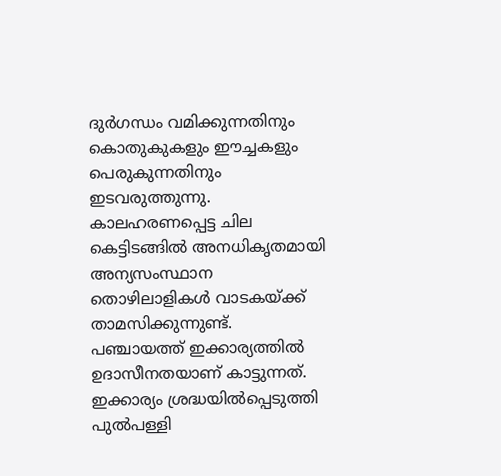ദുർഗന്ധം വമിക്കുന്നതിനും കൊതുകുകളും ഈച്ചകളും പെരുകുന്നതിനും ഇടവരുത്തുന്നു. കാലഹരണപ്പെട്ട ചില കെട്ടിടങ്ങിൽ അനധികൃതമായി അന്യസംസ്ഥാന തൊഴിലാളികൾ വാടകയ്ക്ക് താമസിക്കുന്നുണ്ട്. പഞ്ചായത്ത് ഇക്കാര്യത്തിൽ ഉദാസീനതയാണ് കാട്ടുന്നത്. ഇക്കാര്യം ശ്രദ്ധയിൽപ്പെടുത്തി പുൽപള്ളി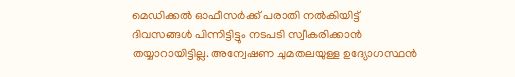മെഡിക്കൽ ഓഫീസർക്ക് പരാതി നൽകിയിട്ട് ദിവസങ്ങൾ പിന്നിട്ടിട്ടും നടപടി സ്വീകരിക്കാൻ തയ്യാറായിട്ടില്ല. അന്വേഷണ ചുമതലയുള്ള ഉദ്യോഗസ്ഥൻ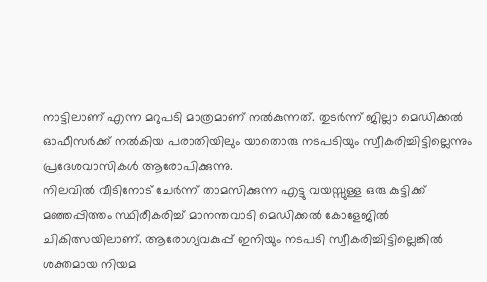നാട്ടിലാണ് എന്ന മറുപടി മാത്രമാണ് നൽകുന്നത്. തുടർന്ന് ജില്ലാ മെഡിക്കൽ ഓഫീസർക്ക് നൽകിയ പരാതിയിലും യാതൊരു നടപടിയും സ്വീകരിച്ചിട്ടില്ലെന്നും പ്രദേശവാസികൾ ആരോപിക്കുന്നു.
നിലവിൽ വീടിനോട് ചേർന്ന് താമസിക്കുന്ന എട്ടു വയസ്സുള്ള ഒരു കുട്ടിക്ക് മഞ്ഞപ്പിത്തം സ്ഥിരീകരിച്ച് മാനന്തവാടി മെഡിക്കൽ കോളേജിൽ ചികിത്സയിലാണ്. ആരോഗ്യവകുപ്പ് ഇനിയും നടപടി സ്വീകരിച്ചിട്ടില്ലെങ്കിൽ ശക്തമായ നിയമ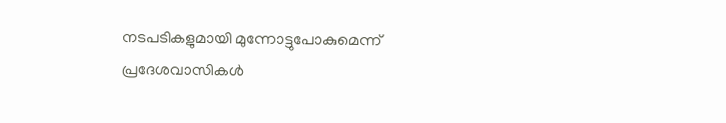നടപടികളുമായി മുന്നോട്ടുപോകുമെന്ന് പ്രദേശവാസികൾ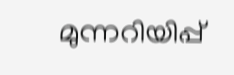മുന്നറിയിപ്പ്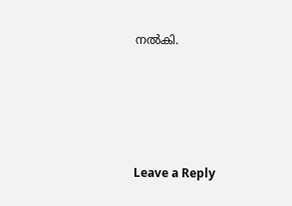നൽകി.





Leave a Reply